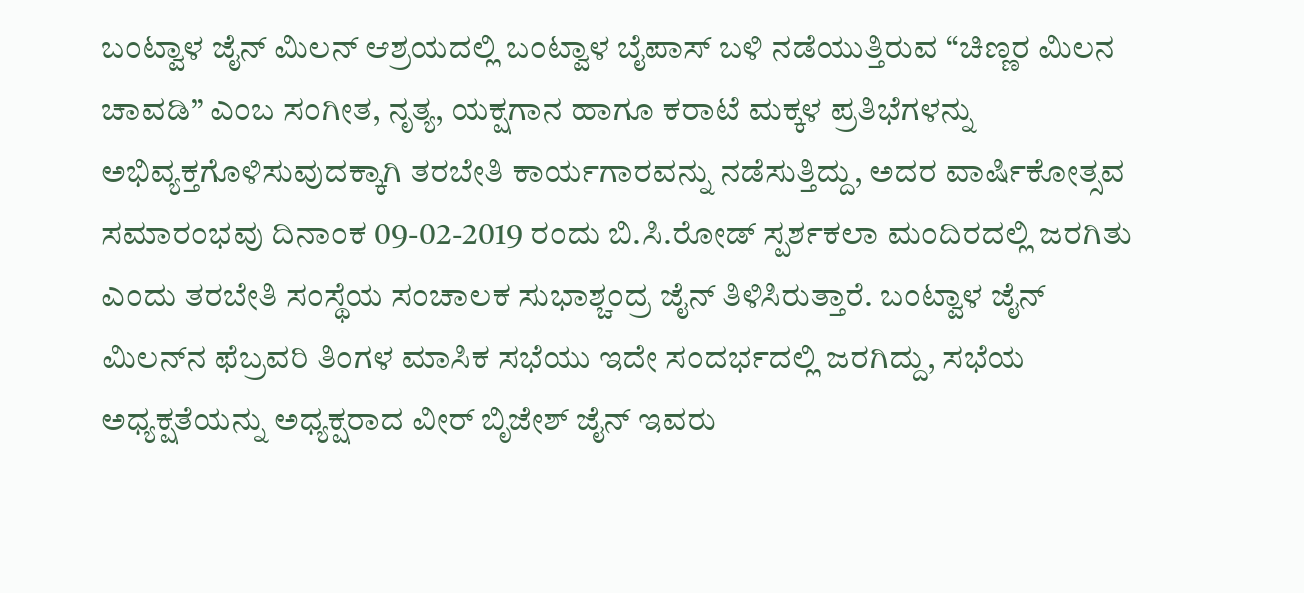ಬಂಟ್ವಾಳ ಜೈನ್ ಮಿಲನ್ ಆಶ್ರಯದಲ್ಲಿ ಬಂಟ್ವಾಳ ಬೈಪಾಸ್ ಬಳಿ ನಡೆಯುತ್ತಿರುವ “ಚಿಣ್ಣರ ಮಿಲನ ಚಾವಡಿ” ಎಂಬ ಸಂಗೀತ, ನೃತ್ಯ, ಯಕ್ಷಗಾನ ಹಾಗೂ ಕರಾಟೆ ಮಕ್ಕಳ ಪ್ರತಿಭೆಗಳನ್ನು ಅಭಿವ್ಯಕ್ತಗೊಳಿಸುವುದಕ್ಕಾಗಿ ತರಬೇತಿ ಕಾರ್ಯಗಾರವನ್ನು ನಡೆಸುತ್ತಿದ್ದು, ಅದರ ವಾರ್ಷಿಕೋತ್ಸವ ಸಮಾರಂಭವು ದಿನಾಂಕ 09-02-2019 ರಂದು ಬಿ.ಸಿ.ರೋಡ್ ಸ್ಪರ್ಶಕಲಾ ಮಂದಿರದಲ್ಲಿ ಜರಗಿತು ಎಂದು ತರಬೇತಿ ಸಂಸ್ಥೆಯ ಸಂಚಾಲಕ ಸುಭಾಶ್ಚಂದ್ರ ಜೈನ್ ತಿಳಿಸಿರುತ್ತಾರೆ. ಬಂಟ್ವಾಳ ಜೈನ್ ಮಿಲನ್‍ನ ಫೆಬ್ರವರಿ ತಿಂಗಳ ಮಾಸಿಕ ಸಭೆಯು ಇದೇ ಸಂದರ್ಭದಲ್ಲಿ ಜರಗಿದ್ದು, ಸಭೆಯ ಅಧ್ಯಕ್ಷತೆಯನ್ನು ಅಧ್ಯಕ್ಷರಾದ ವೀರ್ ಬಿೃಜೇಶ್ ಜೈನ್ ಇವರು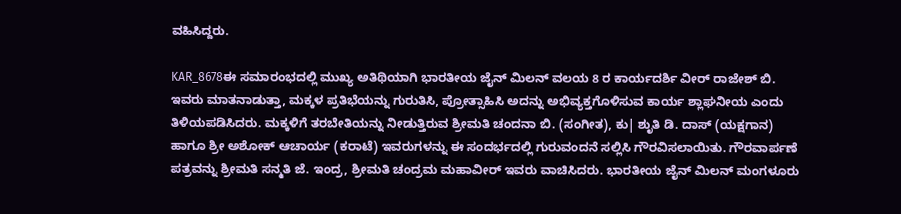ವಹಿಸಿದ್ದರು.

KAR_8678ಈ ಸಮಾರಂಭದಲ್ಲಿ ಮುಖ್ಯ ಅತಿಥಿಯಾಗಿ ಭಾರತೀಯ ಜೈನ್ ಮಿಲನ್ ವಲಯ 8 ರ ಕಾರ್ಯದರ್ಶಿ ವೀರ್ ರಾಜೇಶ್ ಬಿ. ಇವರು ಮಾತನಾಡುತ್ತಾ, ಮಕ್ಕಳ ಪ್ರತಿಭೆಯನ್ನು ಗುರುತಿಸಿ, ಪ್ರೋತ್ಸಾಹಿಸಿ ಅದನ್ನು ಅಭಿವ್ಯಕ್ತಗೊಳಿಸುವ ಕಾರ್ಯ ಶ್ಲಾಘನೀಯ ಎಂದು ತಿಳಿಯಪಡಿಸಿದರು. ಮಕ್ಕಳಿಗೆ ತರಬೇತಿಯನ್ನು ನೀಡುತ್ತಿರುವ ಶ್ರೀಮತಿ ಚಂದನಾ ಬಿ. (ಸಂಗೀತ), ಕು| ಶುೃತಿ ಡಿ. ದಾಸ್ (ಯಕ್ಷಗಾನ) ಹಾಗೂ ಶ್ರೀ ಅಶೋಕ್ ಆಚಾರ್ಯ (ಕರಾಟೆ) ಇವರುಗಳನ್ನು ಈ ಸಂದರ್ಭದಲ್ಲಿ ಗುರುವಂದನೆ ಸಲ್ಲಿಸಿ ಗೌರವಿಸಲಾಯಿತು. ಗೌರವಾರ್ಪಣೆ ಪತ್ರವನ್ನು ಶ್ರೀಮತಿ ಸನ್ಮತಿ ಜೆ. ಇಂದ್ರ, ಶ್ರೀಮತಿ ಚಂದ್ರಮ ಮಹಾವೀರ್ ಇವರು ವಾಚಿಸಿದರು. ಭಾರತೀಯ ಜೈನ್ ಮಿಲನ್ ಮಂಗಳೂರು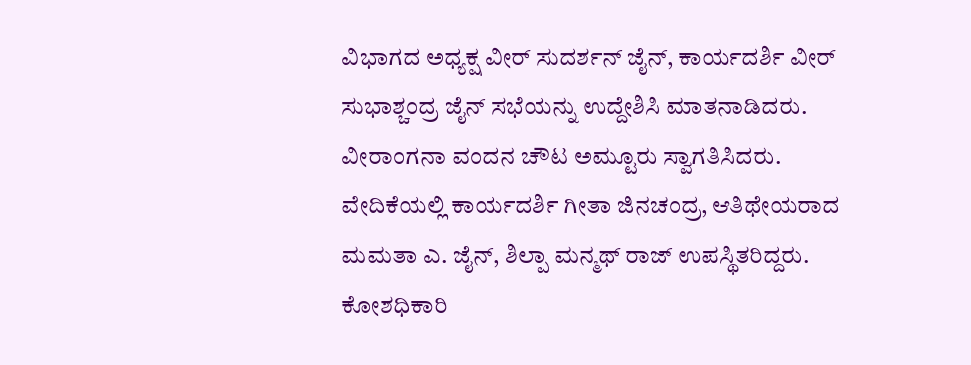ವಿಭಾಗದ ಅಧ್ಯಕ್ಷ ವೀರ್ ಸುದರ್ಶನ್ ಜೈನ್, ಕಾರ್ಯದರ್ಶಿ ವೀರ್ ಸುಭಾಶ್ಚಂದ್ರ ಜೈನ್ ಸಭೆಯನ್ನು ಉದ್ದೇಶಿಸಿ ಮಾತನಾಡಿದರು. ವೀರಾಂಗನಾ ವಂದನ ಚೌಟ ಅಮ್ಟೂರು ಸ್ವಾಗತಿಸಿದರು. ವೇದಿಕೆಯಲ್ಲಿ ಕಾರ್ಯದರ್ಶಿ ಗೀತಾ ಜಿನಚಂದ್ರ, ಆತಿಥೇಯರಾದ ಮಮತಾ ಎ. ಜೈನ್, ಶಿಲ್ಪಾ ಮನ್ಮಥ್ ರಾಜ್ ಉಪಸ್ಥಿತರಿದ್ದರು. ಕೋಶಧಿಕಾರಿ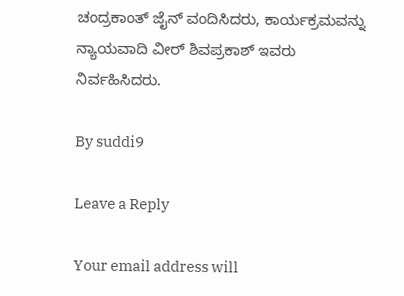ಚಂದ್ರಕಾಂತ್ ಜೈನ್ ವಂದಿಸಿದರು, ಕಾರ್ಯಕ್ರಮವನ್ನು ನ್ಯಾಯವಾದಿ ವೀರ್ ಶಿವಪ್ರಕಾಶ್ ಇವರು ನಿರ್ವಹಿಸಿದರು.

By suddi9

Leave a Reply

Your email address will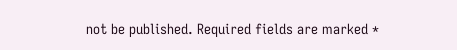not be published. Required fields are marked *